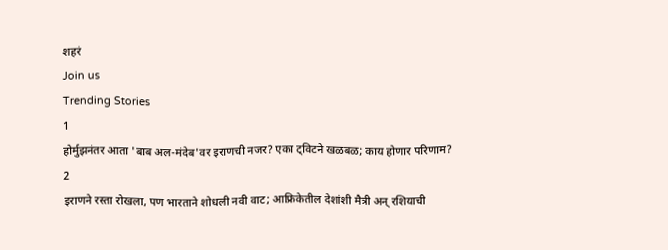शहरं
Join us
Trending Stories
1
होर्मुझनंतर आता 'बाब अल-मंदेब'वर इराणची नजर? एका ट्विटने खळबळ; काय होणार परिणाम?
2
इराणने रस्ता रोखला, पण भारताने शोधली नवी वाट; आफ्रिकेतील देशांशी मैत्री अन् रशियाची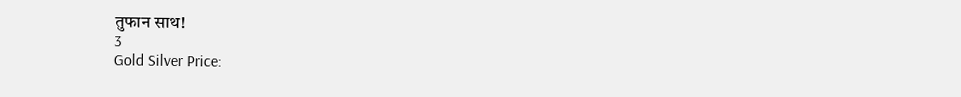तुफान साथ!
3
Gold Silver Price: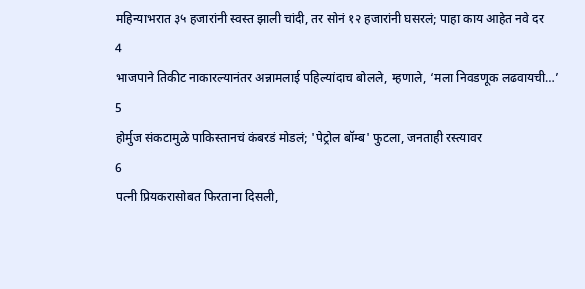महिन्याभरात ३५ हजारांनी स्वस्त झाली चांदी, तर सोनं १२ हजारांनी घसरलं; पाहा काय आहेत नवे दर
4
भाजपाने तिकीट नाकारल्यानंतर अन्नामलाई पहिल्यांदाच बोलले, म्हणाले, ‘मला निवडणूक लढवायची…’
5
होर्मुज संकटामुळे पाकिस्तानचं कंबरडं मोडलं; 'पेट्रोल बॉम्ब' फुटला, जनताही रस्त्यावर
6
पत्नी प्रियकरासोबत फिरताना दिसली,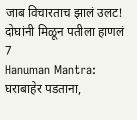जाब विचारताच झालं उलट! दोघांनी मिळून पतीला हाणलं
7
Hanuman Mantra: घराबाहेर पडताना,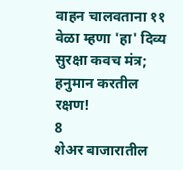वाहन चालवताना ११ वेळा म्हणा 'हा' दिव्य सुरक्षा कवच मंत्र; हनुमान करतील रक्षण!
8
शेअर बाजारातील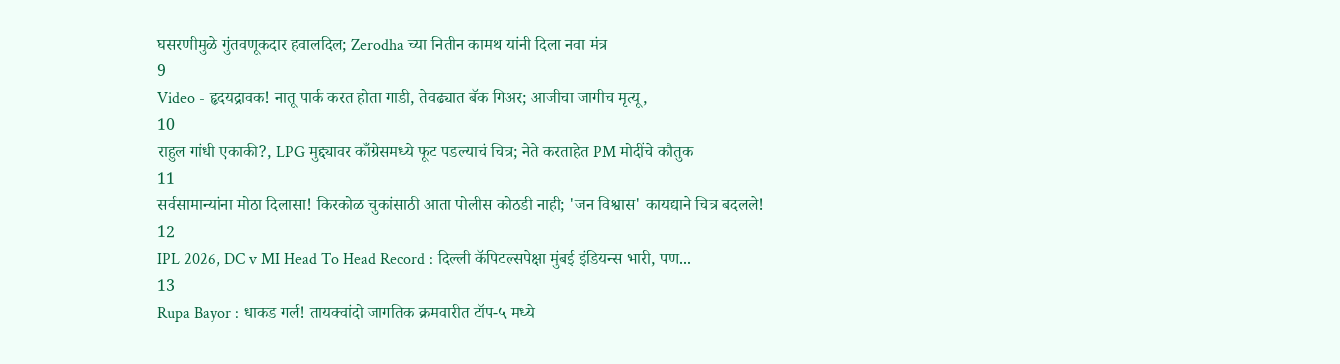घसरणीमुळे गुंतवणूकदार हवालदिल; Zerodha च्या नितीन कामथ यांनी दिला नवा मंत्र
9
Video - हृदयद्रावक! नातू पार्क करत होता गाडी, तेवढ्यात बॅक गिअर; आजीचा जागीच मृत्यू,
10
राहुल गांधी एकाकी?, LPG मुद्द्यावर काँग्रेसमध्ये फूट पडल्याचं चित्र; नेते करताहेत PM मोदींचे कौतुक
11
सर्वसामान्यांना मोठा दिलासा! किरकोळ चुकांसाठी आता पोलीस कोठडी नाही; 'जन विश्वास' कायद्याने चित्र बदलले!
12
IPL 2026, DC v MI Head To Head Record : दिल्ली कॅपिटल्सपेक्षा मुंबई इंडियन्स भारी, पण...
13
Rupa Bayor : धाकड गर्ल! तायक्वांदो जागतिक क्रमवारीत टॉप-५ मध्ये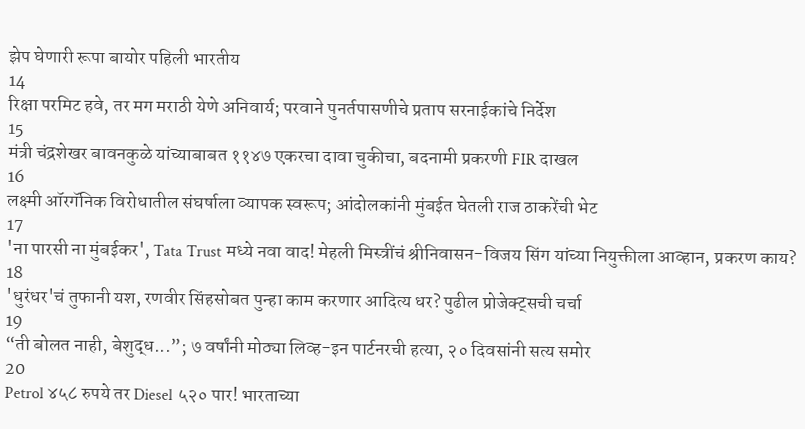झेप घेणारी रूपा बायोर पहिली भारतीय
14
रिक्षा परमिट हवे, तर मग मराठी येणे अनिवार्य; परवाने पुनर्तपासणीचे प्रताप सरनाईकांचे निर्देश
15
मंत्री चंद्रशेखर बावनकुळे यांच्याबाबत ११४७ एकरचा दावा चुकीचा, बदनामी प्रकरणी FIR दाखल
16
लक्ष्मी ऑरगॅनिक विरोधातील संघर्षाला व्यापक स्वरूप; आंदोलकांनी मुंबईत घेतली राज ठाकरेंची भेट
17
'ना पारसी ना मुंबईकर', Tata Trust मध्ये नवा वाद! मेहली मिस्त्रींचं श्रीनिवासन-विजय सिंग यांच्या नियुक्तीला आव्हान, प्रकरण काय?
18
'धुरंधर'चं तुफानी यश, रणवीर सिंहसोबत पुन्हा काम करणार आदित्य धर? पुढील प्रोजेक्ट्सची चर्चा
19
“ती बोलत नाही, बेशुद्ध...”; ७ वर्षांनी मोठ्या लिव्ह-इन पार्टनरची हत्या, २० दिवसांनी सत्य समोर
20
Petrol ४५८ रुपये तर Diesel ५२० पार! भारताच्या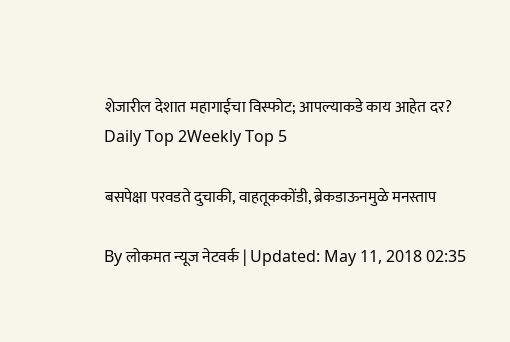शेजारील देशात महागाईचा विस्फोट; आपल्याकडे काय आहेत दर?
Daily Top 2Weekly Top 5

बसपेक्षा परवडते दुचाकी, वाहतूककोंडी, ब्रेकडाऊनमुळे मनस्ताप

By लोकमत न्यूज नेटवर्क | Updated: May 11, 2018 02:35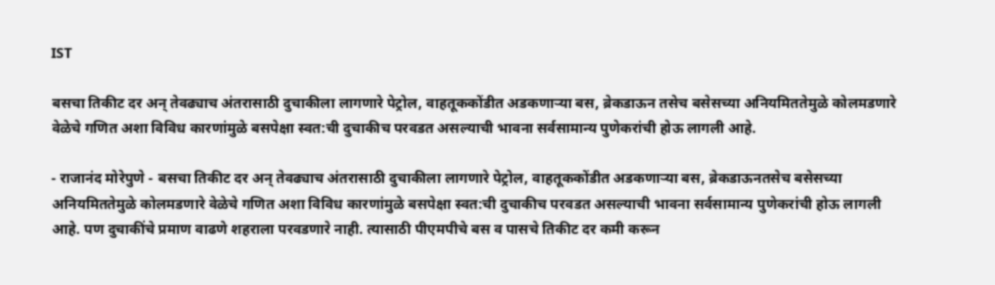IST

बसचा तिकीट दर अन् तेवढ्याच अंतरासाठी दुचाकीला लागणारे पेट्रोल, वाहतूककोंडीत अडकणाऱ्या बस, ब्रेकडाऊन तसेच बसेसच्या अनियमिततेमुळे कोलमडणारे वेळेचे गणित अशा विविध कारणांमुळे बसपेक्षा स्वत:ची दुचाकीच परवडत असल्याची भावना सर्वसामान्य पुणेकरांची होऊ लागली आहे.

- राजानंद मोरेपुणे - बसचा तिकीट दर अन् तेवढ्याच अंतरासाठी दुचाकीला लागणारे पेट्रोल, वाहतूककोंडीत अडकणाऱ्या बस, ब्रेकडाऊनतसेच बसेसच्या अनियमिततेमुळे कोलमडणारे वेळेचे गणित अशा विविध कारणांमुळे बसपेक्षा स्वत:ची दुचाकीच परवडत असल्याची भावना सर्वसामान्य पुणेकरांची होऊ लागली आहे. पण दुचाकींचे प्रमाण वाढणे शहराला परवडणारे नाही. त्यासाठी पीएमपीचे बस व पासचे तिकीट दर कमी करून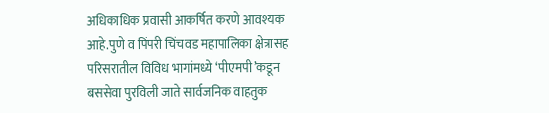अधिकाधिक प्रवासी आकर्षित करणे आवश्यक आहे.पुणे व पिंपरी चिंचवड महापालिका क्षेत्रासह परिसरातील विविध भागांमध्ये ‘पीएमपी’कडून बससेवा पुरविली जाते सार्वजनिक वाहतुक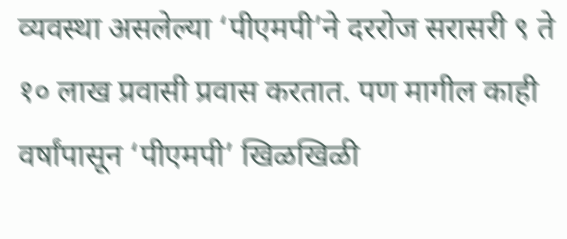व्यवस्था असलेल्या ‘पीएमपी’ने दररोज सरासरी ९ ते १० लाख प्रवासी प्रवास करतात. पण मागील काही वर्षांपासून ‘पीएमपी’ खिळखिळी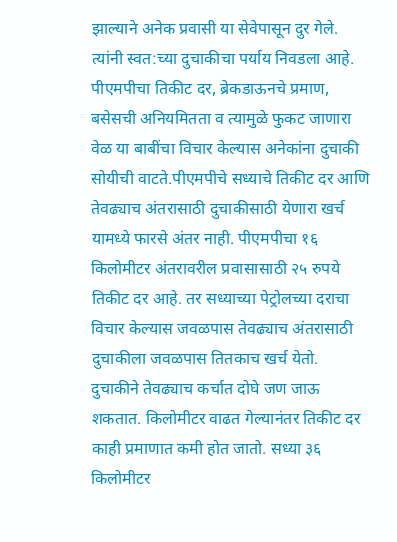झाल्याने अनेक प्रवासी या सेवेपासून दुर गेले. त्यांनी स्वत:च्या दुचाकीचा पर्याय निवडला आहे. पीएमपीचा तिकीट दर, ब्रेकडाऊनचे प्रमाण, बसेसची अनियमितता व त्यामुळे फुकट जाणारा वेळ या बाबींचा विचार केल्यास अनेकांना दुचाकी सोयीची वाटते.पीएमपीचे सध्याचे तिकीट दर आणि तेवढ्याच अंतरासाठी दुचाकीसाठी येणारा खर्च यामध्ये फारसे अंतर नाही. पीएमपीचा १६ किलोमीटर अंतरावरील प्रवासासाठी २५ रुपये तिकीट दर आहे. तर सध्याच्या पेट्रोलच्या दराचा विचार केल्यास जवळपास तेवढ्याच अंतरासाठी दुचाकीला जवळपास तितकाच खर्च येतो. दुचाकीने तेवढ्याच कर्चात दोघे जण जाऊ शकतात. किलोमीटर वाढत गेल्यानंतर तिकीट दर काही प्रमाणात कमी होत जातो. सध्या ३६ किलोमीटर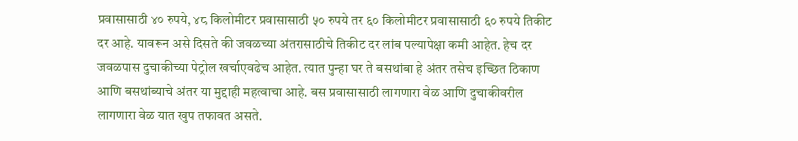प्रवासासाठी ४० रुपये, ४८ किलोमीटर प्रवासासाठी ५० रुपये तर ६० किलोमीटर प्रवासासाठी ६० रुपये तिकीट दर आहे. यावरून असे दिसते की जवळच्या अंतरासाठीचे तिकीट दर लांब पल्यापेक्षा कमी आहेत. हेच दर जवळपास दुचाकीच्या पेट्रोल खर्चाएवढेच आहेत. त्यात पुन्हा घर ते बसथांबा हे अंतर तसेच इच्छित ठिकाण आणि बसथांब्याचे अंतर या मुद्दाही महत्वाचा आहे. बस प्रवासासाठी लागणारा वेळ आणि दुचाकीवरील लागणारा वेळ यात खुप तफावत असते.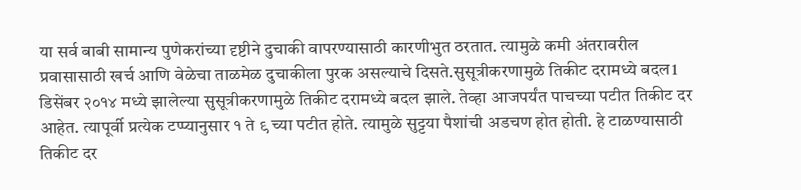या सर्व बाबी सामान्य पुणेकरांच्या दृष्टीने दुचाकी वापरण्यासाठी कारणीभुत ठरतात. त्यामुळे कमी अंतरावरील प्रवासासाठी खर्च आणि वेळेचा ताळमेळ दुचाकीला पुरक असल्याचे दिसते.सुसूत्रीकरणामुळे तिकीट दरामध्ये बदल1 डिसेंबर २०१४ मध्ये झालेल्या सुसूत्रीकरणामुळे तिकीट दरामध्ये बदल झाले. तेव्हा आजपर्यंत पाचच्या पटीत तिकीट दर आहेत. त्यापूर्वी प्रत्येक टप्प्यानुसार १ ते ९ च्या पटीत होते. त्यामुळे सुट्टया पैशांची अडचण होत होती. हे टाळण्यासाठी तिकीट दर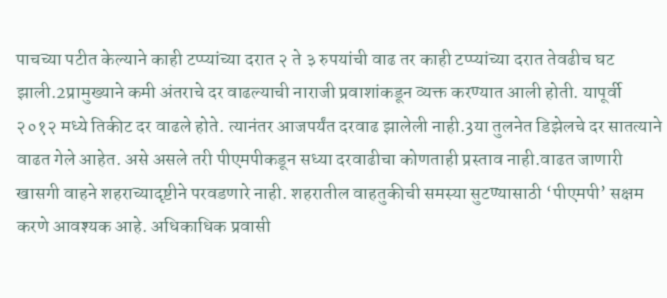पाचच्या पटीत केल्याने काही टप्प्यांच्या दरात २ ते ३ रुपयांची वाढ तर काही टप्प्यांच्या दरात तेवढीच घट झाली.2प्रामुख्याने कमी अंतराचे दर वाढल्याची नाराजी प्रवाशांकडून व्यक्त करण्यात आली होती. यापूर्वी २०१२ मध्ये तिकीट दर वाढले होते. त्यानंतर आजपर्यंत दरवाढ झालेली नाही.3या तुलनेत डिझेलचे दर सातत्याने वाढत गेले आहेत. असे असले तरी पीएमपीकडून सध्या दरवाढीचा कोणताही प्रस्ताव नाही.वाढत जाणारी खासगी वाहने शहराच्यादृष्टीने परवडणारे नाही. शहरातील वाहतुकीची समस्या सुटण्यासाठी ‘पीएमपी’ सक्षम करणे आवश्यक आहे. अधिकाधिक प्रवासी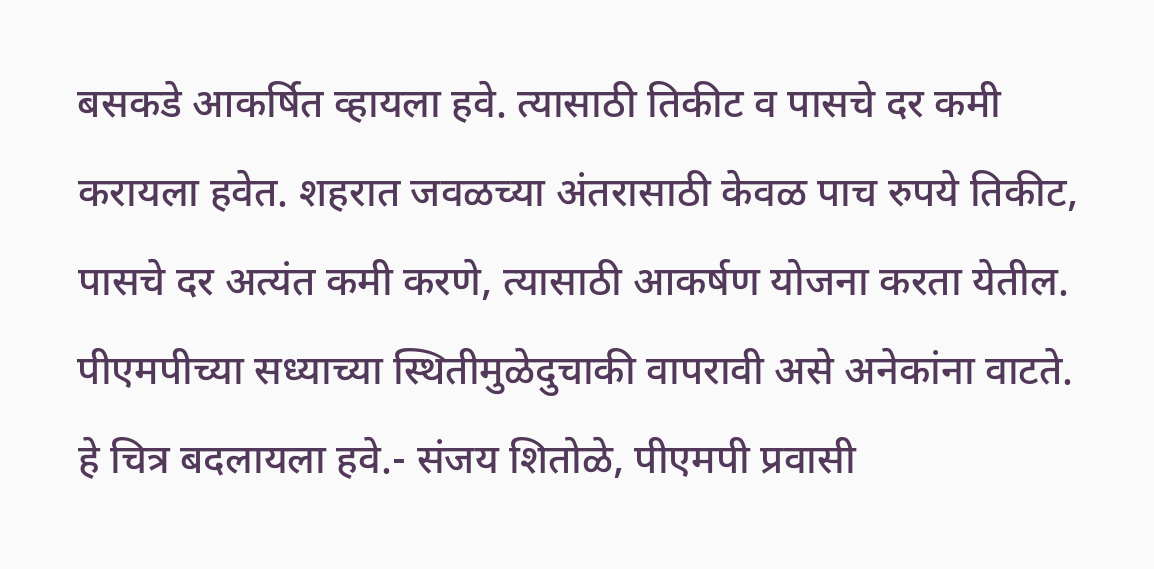बसकडे आकर्षित व्हायला हवे. त्यासाठी तिकीट व पासचे दर कमी करायला हवेत. शहरात जवळच्या अंतरासाठी केवळ पाच रुपये तिकीट, पासचे दर अत्यंत कमी करणे, त्यासाठी आकर्षण योजना करता येतील. पीएमपीच्या सध्याच्या स्थितीमुळेदुचाकी वापरावी असे अनेकांना वाटते. हे चित्र बदलायला हवे.- संजय शितोळे, पीएमपी प्रवासी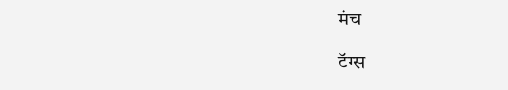मंच

टॅग्स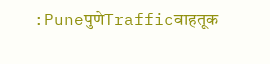:PuneपुणेTrafficवाहतूक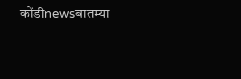कोंडीnewsबातम्या